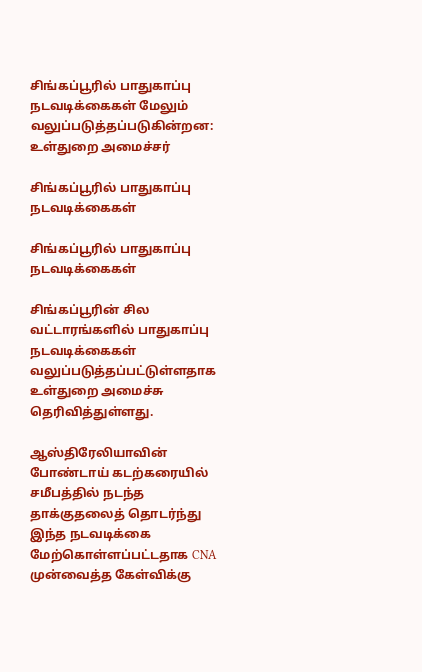சிங்கப்பூரில் பாதுகாப்பு நடவடிக்கைகள் மேலும் வலுப்படுத்தப்படுகின்றன: உள்துறை அமைச்சர்

சிங்கப்பூரில் பாதுகாப்பு நடவடிக்கைகள்

சிங்கப்பூரில் பாதுகாப்பு நடவடிக்கைகள்

சிங்கப்பூரின் சில வட்டாரங்களில் பாதுகாப்பு நடவடிக்கைகள் வலுப்படுத்தப்பட்டுள்ளதாக உள்துறை அமைச்சு தெரிவித்துள்ளது.

ஆஸ்திரேலியாவின் போண்டாய் கடற்கரையில் சமீபத்தில் நடந்த தாக்குதலைத் தொடர்ந்து இந்த நடவடிக்கை மேற்கொள்ளப்பட்டதாக CNA முன்வைத்த கேள்விக்கு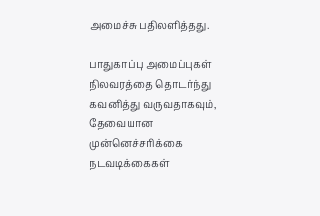அமைச்சு பதிலளித்தது.

பாதுகாப்பு அமைப்புகள் நிலவரத்தை தொடர்ந்து கவனித்து வருவதாகவும், தேவையான முன்னெச்சரிக்கை நடவடிக்கைகள்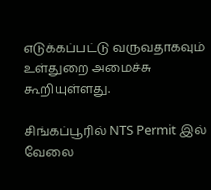எடுக்கப்பட்டு வருவதாகவும் உள்துறை அமைச்சு கூறியுள்ளது.

சிங்கப்பூரில் NTS Permit இல் வேலை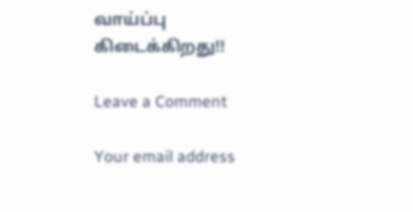வாய்ப்பு கிடைக்கிறது!!

Leave a Comment

Your email address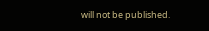will not be published.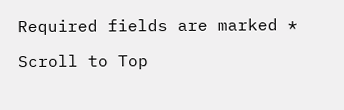Required fields are marked *

Scroll to Top